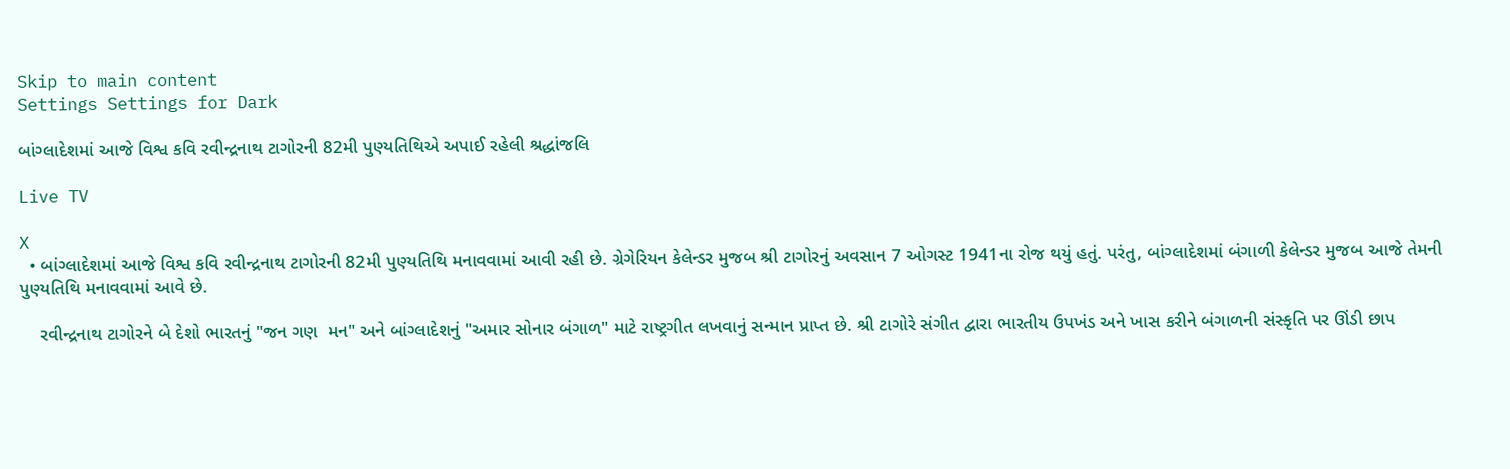Skip to main content
Settings Settings for Dark

બાંગ્લાદેશમાં આજે વિશ્વ કવિ રવીન્દ્રનાથ ટાગોરની 82મી પુણ્યતિથિએ અપાઈ રહેલી શ્રદ્ધાંજલિ

Live TV

X
  • બાંગ્લાદેશમાં આજે વિશ્વ કવિ રવીન્દ્રનાથ ટાગોરની 82મી પુણ્યતિથિ મનાવવામાં આવી રહી છે. ગ્રેગેરિયન કેલેન્ડર મુજબ શ્રી ટાગોરનું અવસાન 7 ઓગસ્ટ 1941ના રોજ થયું હતું. પરંતુ, બાંગ્લાદેશમાં બંગાળી કેલેન્ડર મુજબ આજે તેમની પુણ્યતિથિ મનાવવામાં આવે છે.

    રવીન્દ્રનાથ ટાગોરને બે દેશો ભારતનું "જન ગણ  મન" અને બાંગ્લાદેશનું "અમાર સોનાર બંગાળ" માટે રાષ્ટ્રગીત લખવાનું સન્માન પ્રાપ્ત છે. શ્રી ટાગોરે સંગીત દ્વારા ભારતીય ઉપખંડ અને ખાસ કરીને બંગાળની સંસ્કૃતિ પર ઊંડી છાપ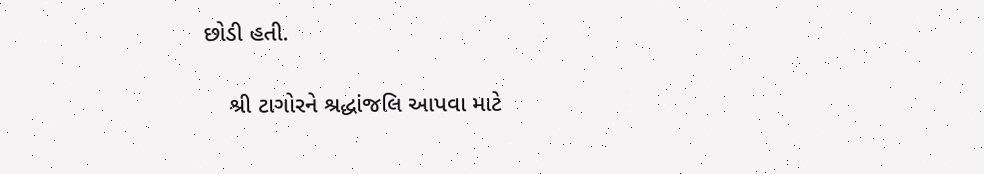છોડી હતી.

    શ્રી ટાગોરને શ્રદ્ધાંજલિ આપવા માટે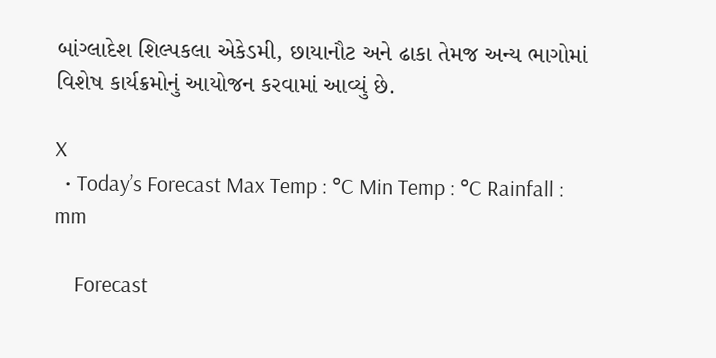બાંગ્લાદેશ શિલ્પકલા એકેડમી, છાયાનૌટ અને ઢાકા તેમજ અન્ય ભાગોમાં વિશેષ કાર્યક્રમોનું આયોજન કરવામાં આવ્યું છે.

X
  • Today’s Forecast Max Temp : °C Min Temp : °C Rainfall : mm

    Forecast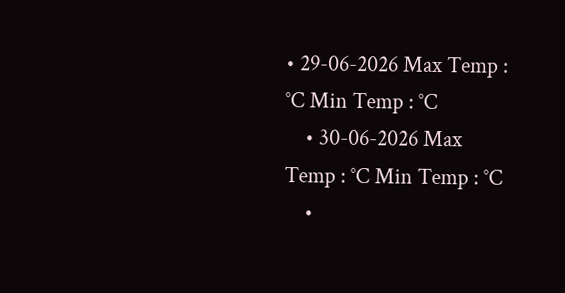• 29-06-2026 Max Temp : °C Min Temp : °C
    • 30-06-2026 Max Temp : °C Min Temp : °C
    •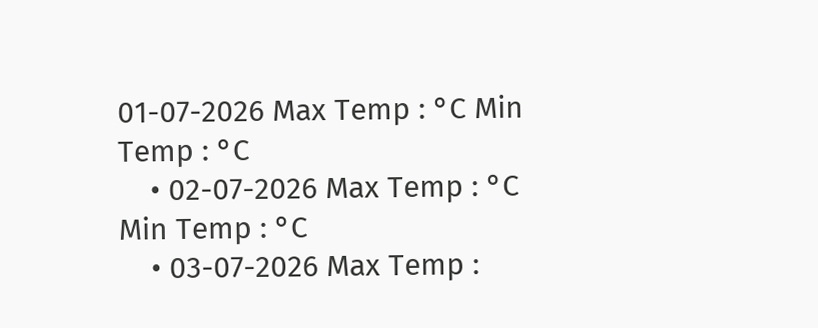01-07-2026 Max Temp : °C Min Temp : °C
    • 02-07-2026 Max Temp : °C Min Temp : °C
    • 03-07-2026 Max Temp :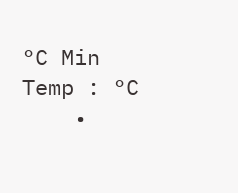°C Min Temp : °C
    •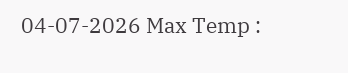04-07-2026 Max Temp :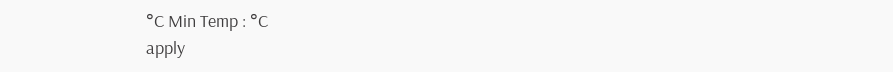°C Min Temp : °C
apply